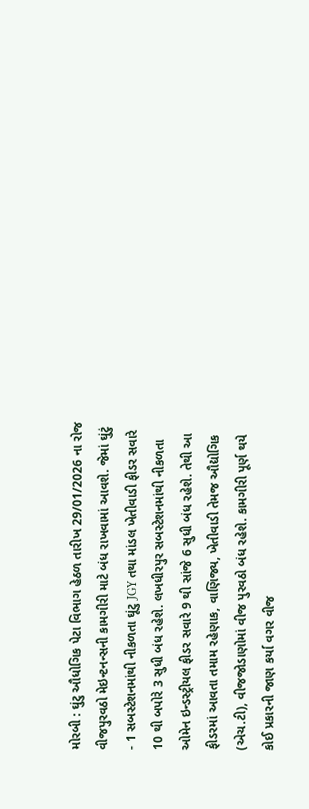મોરબી : ઘુંટુ ઔધોગિક પેટા વિભાગ હેઠળ તારીખ 29/01/2026 ના રોજ વીજપુરવઠો મેઇન્ટનન્સની કામગીરી માટે બંધ રાખવામાં આવશે. જેમાં ઘુંટું - 1 સબસ્ટેશનમાંથી નીકળતા ઘૂંટુ JGY તથા માંડલ ખેતીવાડી ફીડર સવારે 10 થી બપોરે 3 સુધી બંધ રહેશે. લખધીરપુર સબસ્ટેશનમાંથી નીકળતા ઓમેન ઇન્ડસ્ટ્રીયલ ફીડર સવારે 9 થી સાંજે 6 સુધી બંધ રહેશે. તેથી આ ફીડરમાં આવતા તમામ રહેણાક, વાણિજ્ય, ખેતીવાડી તેમજ ઔદ્યોગિક (એચ.ટી), વીજજોડાણોમાં વીજ પુરવઠો બંધ રહેશે. કામગીરી પૂર્ણ થયે કોઈ પ્રકારની જાણ કર્યા વગર વીજ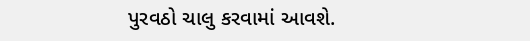પુરવઠો ચાલુ કરવામાં આવશે.